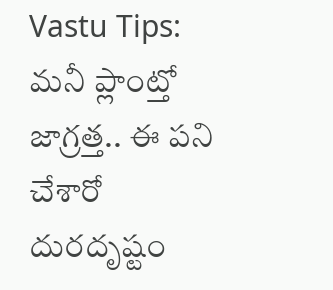Vastu Tips: మనీ ప్లాంట్తో జాగ్రత్త.. ఈ పని చేశారో దురదృష్టం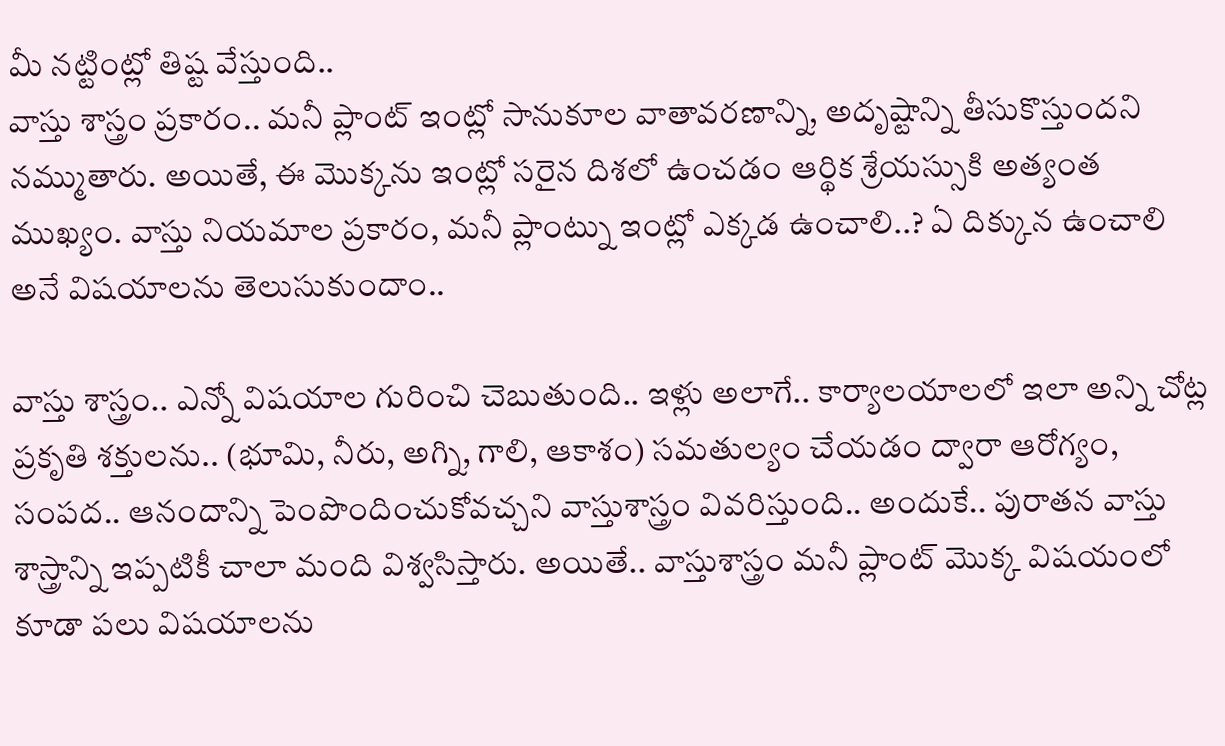మీ నట్టింట్లో తిష్ట వేస్తుంది..
వాస్తు శాస్త్రం ప్రకారం.. మనీ ప్లాంట్ ఇంట్లో సానుకూల వాతావరణాన్ని, అదృష్టాన్ని తీసుకొస్తుందని నమ్ముతారు. అయితే, ఈ మొక్కను ఇంట్లో సరైన దిశలో ఉంచడం ఆర్థిక శ్రేయస్సుకి అత్యంత ముఖ్యం. వాస్తు నియమాల ప్రకారం, మనీ ప్లాంట్ను ఇంట్లో ఎక్కడ ఉంచాలి..? ఏ దిక్కున ఉంచాలి అనే విషయాలను తెలుసుకుందాం..

వాస్తు శాస్త్రం.. ఎన్నో విషయాల గురించి చెబుతుంది.. ఇళ్లు అలాగే.. కార్యాలయాలలో ఇలా అన్ని చోట్ల ప్రకృతి శక్తులను.. (భూమి, నీరు, అగ్ని, గాలి, ఆకాశం) సమతుల్యం చేయడం ద్వారా ఆరోగ్యం, సంపద.. ఆనందాన్ని పెంపొందించుకోవచ్చని వాస్తుశాస్త్రం వివరిస్తుంది.. అందుకే.. పురాతన వాస్తు శాస్త్రాన్ని ఇప్పటికీ చాలా మంది విశ్వసిస్తారు. అయితే.. వాస్తుశాస్త్రం మనీ ప్లాంట్ మొక్క విషయంలో కూడా పలు విషయాలను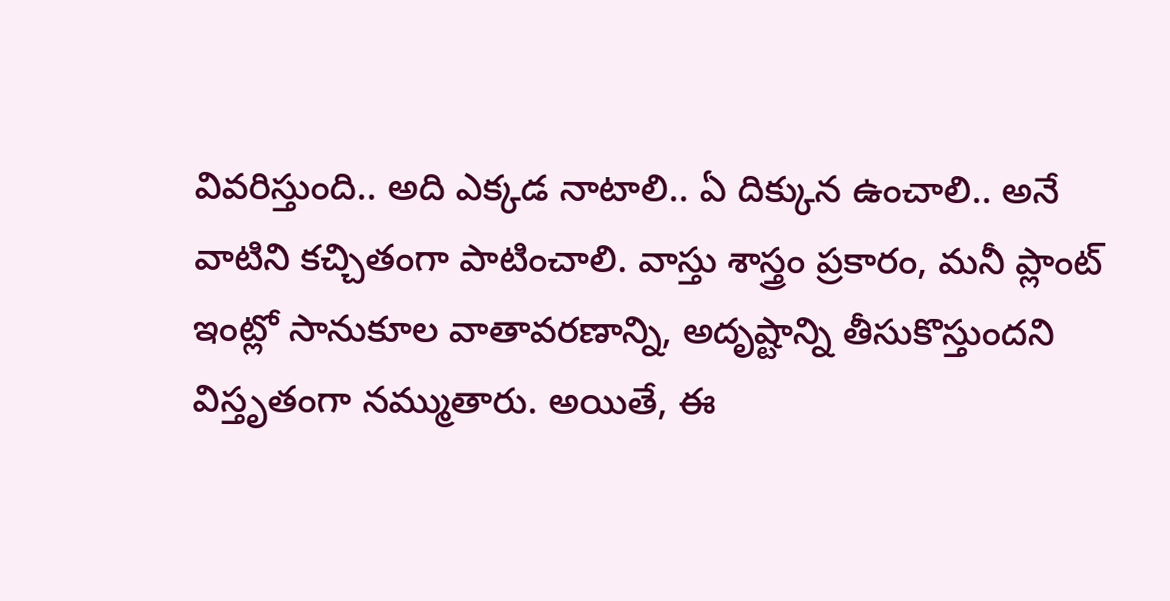వివరిస్తుంది.. అది ఎక్కడ నాటాలి.. ఏ దిక్కున ఉంచాలి.. అనే వాటిని కచ్చితంగా పాటించాలి. వాస్తు శాస్త్రం ప్రకారం, మనీ ప్లాంట్ ఇంట్లో సానుకూల వాతావరణాన్ని, అదృష్టాన్ని తీసుకొస్తుందని విస్తృతంగా నమ్ముతారు. అయితే, ఈ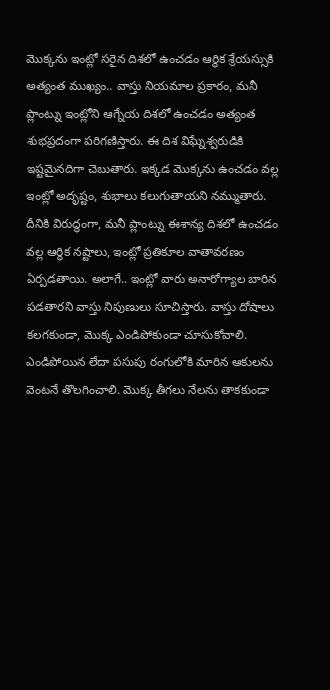మొక్కను ఇంట్లో సరైన దిశలో ఉంచడం ఆర్థిక శ్రేయస్సుకి అత్యంత ముఖ్యం.. వాస్తు నియమాల ప్రకారం, మనీ ప్లాంట్ను ఇంట్లోని ఆగ్నేయ దిశలో ఉంచడం అత్యంత శుభప్రదంగా పరిగణిస్తారు. ఈ దిశ విఘ్నేశ్వరుడికి ఇష్టమైనదిగా చెబుతారు. ఇక్కడ మొక్కను ఉంచడం వల్ల ఇంట్లో అదృష్టం, శుభాలు కలుగుతాయని నమ్ముతారు.
దీనికి విరుద్ధంగా, మనీ ప్లాంట్ను ఈశాన్య దిశలో ఉంచడం వల్ల ఆర్థిక నష్టాలు, ఇంట్లో ప్రతికూల వాతావరణం ఏర్పడతాయి. అలాగే.. ఇంట్లో వారు అనారోగ్యాల బారిన పడతారని వాస్తు నిపుణులు సూచిస్తారు. వాస్తు దోషాలు కలగకుండా, మొక్క ఎండిపోకుండా చూసుకోవాలి. ఎండిపోయిన లేదా పసుపు రంగులోకి మారిన ఆకులను వెంటనే తొలగించాలి. మొక్క తీగలు నేలను తాకకుండా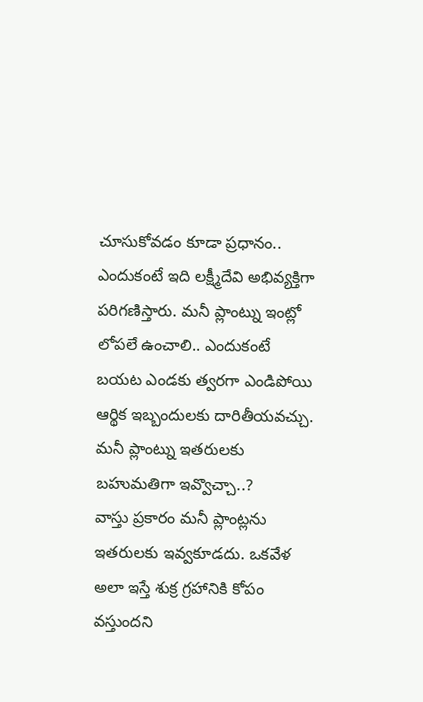చూసుకోవడం కూడా ప్రధానం.. ఎందుకంటే ఇది లక్ష్మీదేవి అభివ్యక్తిగా పరిగణిస్తారు. మనీ ప్లాంట్ను ఇంట్లో లోపలే ఉంచాలి.. ఎందుకంటే బయట ఎండకు త్వరగా ఎండిపోయి ఆర్థిక ఇబ్బందులకు దారితీయవచ్చు.
మనీ ప్లాంట్ను ఇతరులకు బహుమతిగా ఇవ్వొచ్చా..?
వాస్తు ప్రకారం మనీ ప్లాంట్లను ఇతరులకు ఇవ్వకూడదు. ఒకవేళ అలా ఇస్తే శుక్ర గ్రహానికి కోపం వస్తుందని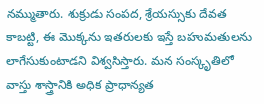నమ్ముతారు. శుక్రుడు సంపద, శ్రేయస్సుకు దేవత కాబట్టి, ఈ మొక్కను ఇతరులకు ఇస్తే బహుమతులను లాగేసుకుంటాడని విశ్వసిస్తారు. మన సంస్కృతిలో వాస్తు శాస్త్రానికి అధిక ప్రాధాన్యత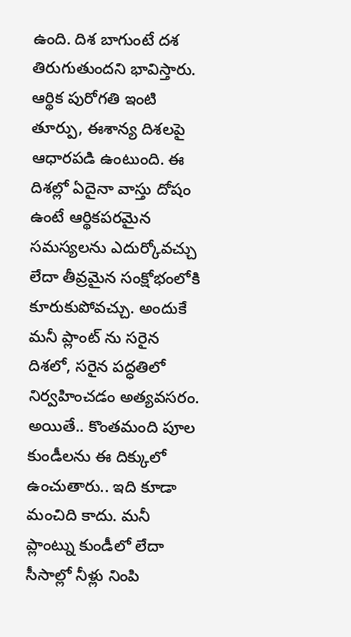ఉంది. దిశ బాగుంటే దశ తిరుగుతుందని భావిస్తారు. ఆర్థిక పురోగతి ఇంటి తూర్పు, ఈశాన్య దిశలపై ఆధారపడి ఉంటుంది. ఈ దిశల్లో ఏదైనా వాస్తు దోషం ఉంటే ఆర్థికపరమైన సమస్యలను ఎదుర్కోవచ్చు లేదా తీవ్రమైన సంక్షోభంలోకి కూరుకుపోవచ్చు. అందుకే మనీ ప్లాంట్ ను సరైన దిశలో, సరైన పద్ధతిలో నిర్వహించడం అత్యవసరం.
అయితే.. కొంతమంది పూల కుండీలను ఈ దిక్కులో ఉంచుతారు.. ఇది కూడా మంచిది కాదు. మనీ ప్లాంట్ను కుండీలో లేదా సీసాల్లో నీళ్లు నింపి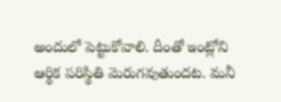అందులో పెట్టుకోవాలి. దీంతో ఇంట్లోని ఆర్థిక పరిస్థితి మెరుగవుతుందట. మనీ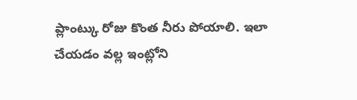ప్లాంట్కు రోజు కొంత నీరు పోయాలి. ఇలా చేయడం వల్ల ఇంట్లోని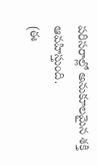పరిసరాల్లో అనుకూలమైన శక్తి ఆవహిస్తుంది.
(ఈ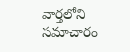వార్తలోని సమాచారం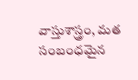వాస్తుశాస్త్రం, మత సంబంధమైన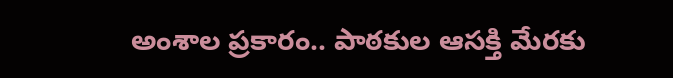అంశాల ప్రకారం.. పాఠకుల ఆసక్తి మేరకు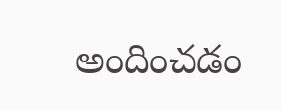అందించడం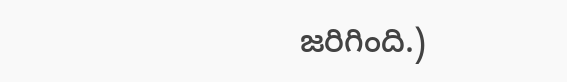జరిగింది.)